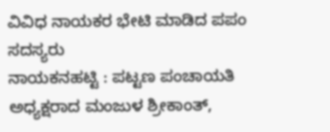ವಿವಿಧ ನಾಯಕರ ಭೇಟಿ ಮಾಡಿದ ಪಪಂ ಸದಸ್ಯರು
ನಾಯಕನಹಟ್ಟಿ : ಪಟ್ಟಣ ಪಂಚಾಯತಿ ಅಧ್ಯಕ್ಷರಾದ ಮಂಜುಳ ಶ್ರೀಕಾಂತ್,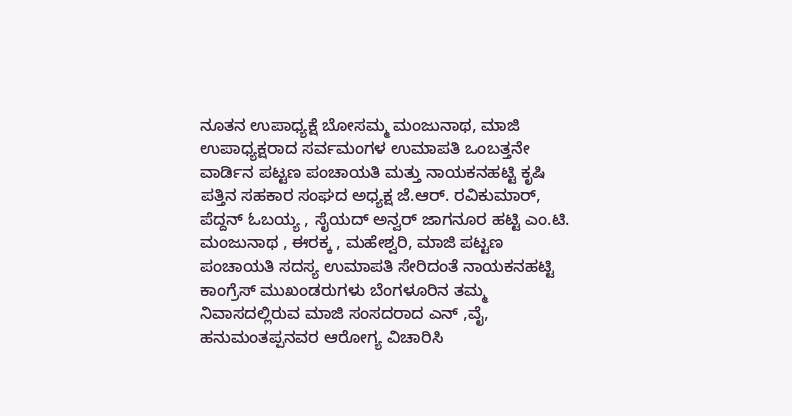ನೂತನ ಉಪಾಧ್ಯಕ್ಷೆ ಬೋಸಮ್ಮ ಮಂಜುನಾಥ, ಮಾಜಿ ಉಪಾಧ್ಯಕ್ಷರಾದ ಸರ್ವಮಂಗಳ ಉಮಾಪತಿ ಒಂಬತ್ತನೇ ವಾರ್ಡಿನ ಪಟ್ಟಣ ಪಂಚಾಯತಿ ಮತ್ತು ನಾಯಕನಹಟ್ಟಿ ಕೃಷಿ ಪತ್ತಿನ ಸಹಕಾರ ಸಂಘದ ಅಧ್ಯಕ್ಷ ಜೆ.ಆರ್. ರವಿಕುಮಾರ್, ಪೆದ್ದನ್ ಓಬಯ್ಯ , ಸೈಯದ್ ಅನ್ವರ್ ಜಾಗನೂರ ಹಟ್ಟಿ ಎಂ.ಟಿ. ಮಂಜುನಾಥ , ಈರಕ್ಕ , ಮಹೇಶ್ವರಿ, ಮಾಜಿ ಪಟ್ಟಣ ಪಂಚಾಯತಿ ಸದಸ್ಯ ಉಮಾಪತಿ ಸೇರಿದಂತೆ ನಾಯಕನಹಟ್ಟಿ ಕಾಂಗ್ರೆಸ್ ಮುಖಂಡರುಗಳು ಬೆಂಗಳೂರಿನ ತಮ್ಮ ನಿವಾಸದಲ್ಲಿರುವ ಮಾಜಿ ಸಂಸದರಾದ ಎನ್ ,ವೈ, ಹನುಮಂತಪ್ಪನವರ ಆರೋಗ್ಯ ವಿಚಾರಿಸಿ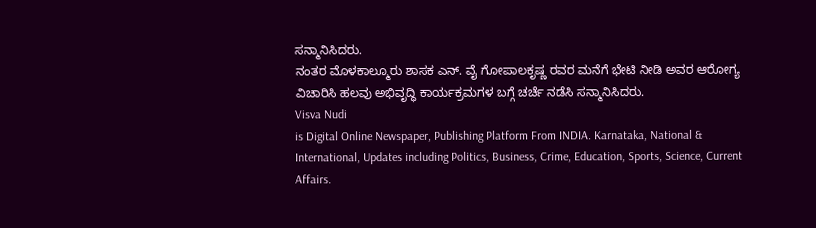ಸನ್ಮಾನಿಸಿದರು.
ನಂತರ ಮೊಳಕಾಲ್ಮೂರು ಶಾಸಕ ಎನ್. ವೈ ಗೋಪಾಲಕೃಷ್ಣ ರವರ ಮನೆಗೆ ಭೇಟಿ ನೀಡಿ ಅವರ ಆರೋಗ್ಯ ವಿಚಾರಿಸಿ ಹಲವು ಅಭಿವೃದ್ಧಿ ಕಾರ್ಯಕ್ರಮಗಳ ಬಗ್ಗೆ ಚರ್ಚೆ ನಡೆಸಿ ಸನ್ಮಾನಿಸಿದರು.
Visva Nudi
is Digital Online Newspaper, Publishing Platform From INDIA. Karnataka, National & International, Updates including Politics, Business, Crime, Education, Sports, Science, Current Affairs.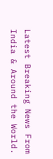Latest Breaking News From India & Around the World.